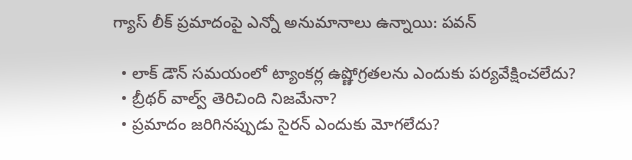గ్యాస్ లీక్ ప్రమాదంపై ఎన్నో అనుమానాలు ఉన్నాయి: పవన్‌

  • లాక్ డౌన్ సమయంలో ట్యాంకర్ల ఉష్ణోగ్రతలను ఎందుకు పర్యవేక్షించలేదు?
  • బ్రీథర్ వాల్వ్ తెరిచింది నిజమేనా?
  • ప్రమాదం జరిగినప్పుడు సైరన్ ఎందుకు మోగలేదు?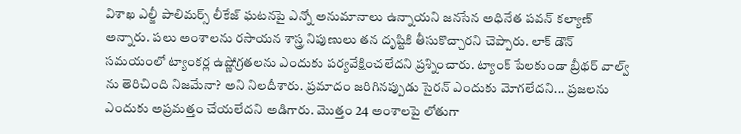విశాఖ ఎల్జీ పాలిమర్స్ లీకేజ్ ఘటనపై ఎన్నో అనుమానాలు ఉన్నాయని జనసేన అధినేత పవన్ కల్యాణ్ అన్నారు. పలు అంశాలను రసాయన శాస్త్ర నిపుణులు తన దృష్టికి తీసుకొచ్చారని చెప్పారు. లాక్ డౌన్ సమయంలో ట్యాంకర్ల ఉష్ణోగ్రతలను ఎందుకు పర్యవేక్షించలేదని ప్రశ్నించారు. ట్యాంక్ పేలకుండా బ్రీథర్ వాల్వ్ ను తెరిచింది నిజమేనా? అని నిలదీశారు. ప్రమాదం జరిగినప్పుడు సైరన్ ఎందుకు మోగలేదని... ప్రజలను ఎందుకు అప్రమత్తం చేయలేదని అడిగారు. మొత్తం 24 అంశాలపై లోతుగా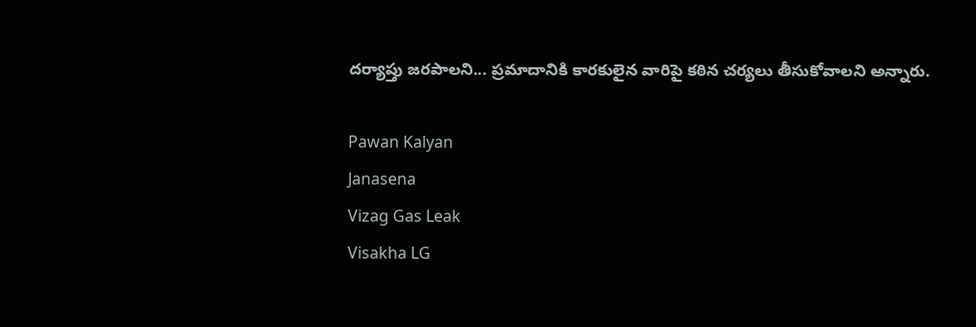దర్యాప్తు జరపాలని... ప్రమాదానికి కారకులైన వారిపై కఠిన చర్యలు తీసుకోవాలని అన్నారు.

Pawan Kalyan
Janasena
Vizag Gas Leak
Visakha LG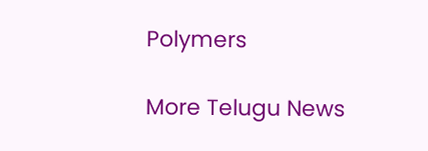Polymers

More Telugu News